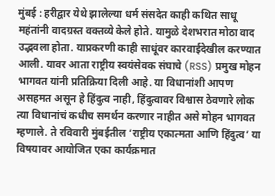मुंबई : हरीद्वार येथे झालेल्या धर्म संसदेत काही कथित साधू महंतांनी वादग्रस्त वक्तव्ये केले होते. यामुळे देशभरात मोठा वाद उद्भवला होता. याप्रकरणी काही साधूंवर कारवाईदेखील करण्यात आली. यावर आता राष्ट्रीय स्वयंसेवक संघाचे (RSS) प्रमुख मोहन भागवत यांनी प्रतिक्रिया दिली आहे. या विधानांशी आपण असहमत असून हे हिंदुत्व नाही, हिंदुत्वावर विश्वास ठेवणारे लोक त्या विधानांचं कधीच समर्थन करणार नाहीत असे मोहन भागवत म्हणाले. ते रविवारी मुंबईतील ‘राष्ट्रीय एकात्मता आणि हिंदुत्व’ या विषयावर आयोजित एका कार्यक्रमात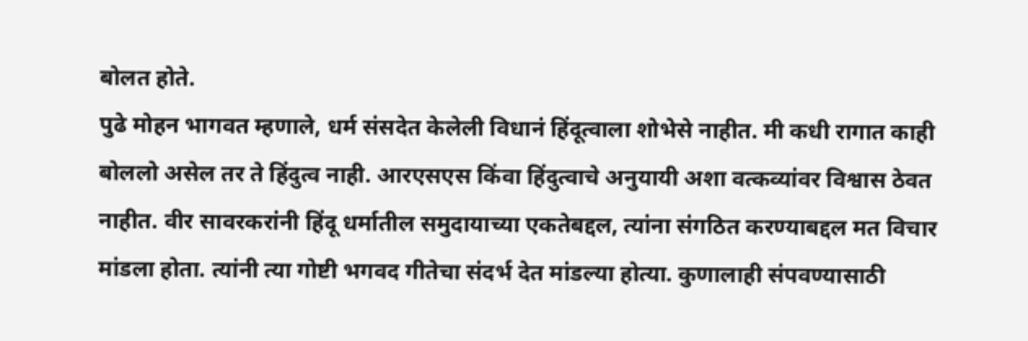बोलत होते.
पुढे मोहन भागवत म्हणाले, धर्म संसदेत केलेली विधानं हिंदूत्वाला शोभेसे नाहीत. मी कधी रागात काही बोललो असेल तर ते हिंदुत्व नाही. आरएसएस किंवा हिंदुत्वाचे अनुयायी अशा वत्कव्यांवर विश्वास ठेवत नाहीत. वीर सावरकरांनी हिंदू धर्मातील समुदायाच्या एकतेबद्दल, त्यांना संगठित करण्याबद्दल मत विचार मांडला होता. त्यांनी त्या गोष्टी भगवद गीतेचा संदर्भ देत मांडल्या होत्या. कुणालाही संपवण्यासाठी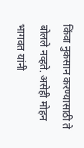किंवा नुकसान करण्यासाठी ते बोलले नव्हते. असेही मोहन भागवत यांनी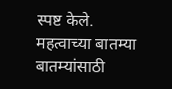स्पष्ट केले.
महत्वाच्या बातम्या
बातम्यांसाठी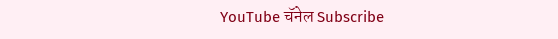YouTube चॅनेल Subscribe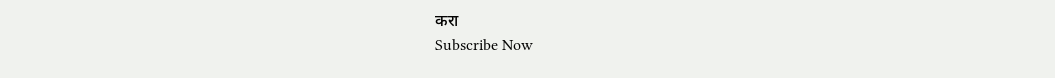करा
Subscribe Now